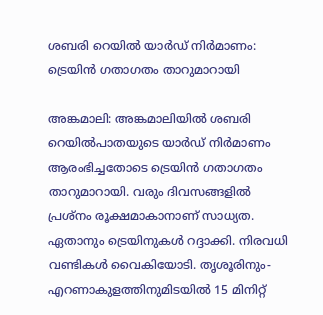ശബരി റെയിൽ യാർഡ് നിർമാണം: ട്രെയിന്‍ ഗതാഗതം താറുമാറായി

അങ്കമാലി: അങ്കമാലിയില്‍ ശബരി റെയിൽപാതയുടെ യാർഡ് നിർമാണം ആരംഭിച്ചതോടെ ട്രെയിന്‍ ഗതാഗതം താറുമാറായി. വരും ദിവസങ്ങളില്‍ പ്രശ്നം രൂക്ഷമാകാനാണ് സാധ്യത. ഏതാനും ട്രെയിനുകള്‍ റദ്ദാക്കി. നിരവധി വണ്ടികള്‍ വൈകിയോടി. തൃശൂരിനും-എറണാകുളത്തിനുമിടയില്‍ 15 മിനിറ്റ്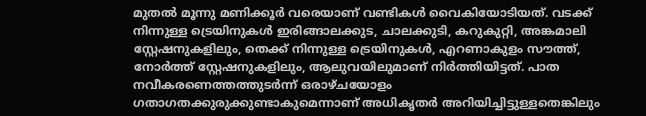മുതല്‍ മൂന്നു മണിക്കൂര്‍ വരെയാണ് വണ്ടികൾ വൈകിയോടിയത്. വടക്ക് നിന്നുള്ള ട്രെയിനുകള്‍ ഇരിങ്ങാലക്കുട, ചാലക്കുടി, കറുകുറ്റി, അങ്കമാലി സ്റ്റേഷനുകളിലും, തെക്ക് നിന്നുള്ള ട്രെയിനുകള്‍, എറണാകുളം സൗത്ത്, നോര്‍ത്ത് സ്റ്റേഷനുകളിലും, ആലുവയിലുമാണ് നിര്‍ത്തിയിട്ടത്. പാത നവീകരണെത്തത്തുടര്‍ന്ന് ഒരാഴ്ചയോളം ഗതാഗതക്കുരുക്കുണ്ടാകുമെന്നാണ് അധികൃതര്‍ അറിയിച്ചിട്ടുള്ളതെങ്കിലും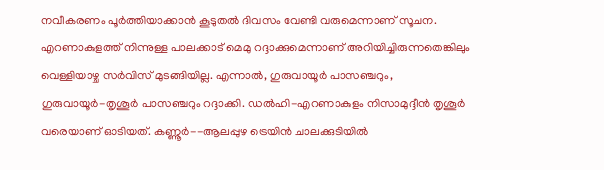നവീകരണം പൂര്‍ത്തിയാക്കാന്‍ കൂടുതല്‍ ദിവസം വേണ്ടി വരുമെന്നാണ് സൂചന. എറണാകുളത്ത് നിന്നുള്ള പാലക്കാട് മെമു റദ്ദാക്കുമെന്നാണ് അറിയിച്ചിരുന്നതെങ്കിലും വെള്ളിയാഴ്ച സർവിസ് മുടങ്ങിയില്ല. എന്നാല്‍, ഗുരുവായൂര്‍ പാസഞ്ചറും, ഗുരുവായൂര്‍-തൃശൂര്‍ പാസഞ്ചറും റദ്ദാക്കി. ഡല്‍ഹി-എറണാകുളം നിസാമുദ്ദീന്‍ തൃശൂര്‍ വരെയാണ് ഓടിയത്. കണ്ണൂര്‍--ആലപ്പുഴ ട്രെയിന്‍ ചാലക്കുടിയില്‍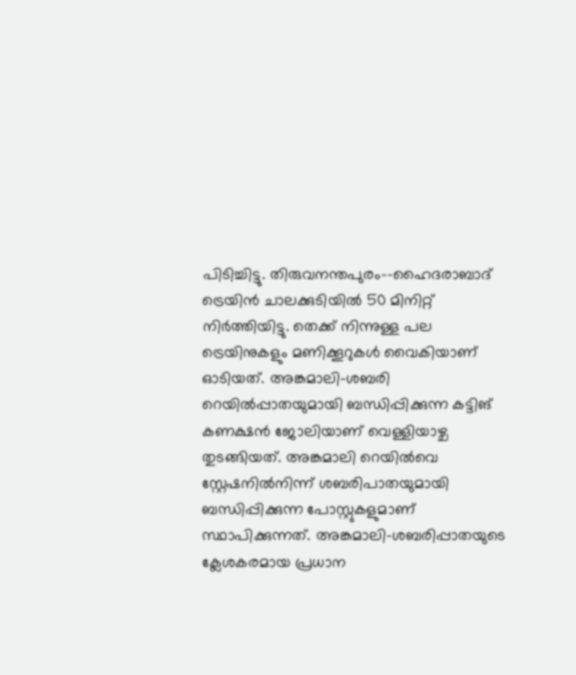പിടിച്ചിട്ടു. തിരുവനന്തപുരം--ഹൈദരാബാദ് ട്രെയിന്‍ ചാലക്കുടിയില്‍ 50 മിനിറ്റ് നിര്‍ത്തിയിട്ടു. തെക്ക് നിന്നുള്ള പല ട്രെയിനുകളും മണിക്കൂറുകള്‍ വൈകിയാണ് ഓടിയത്. അങ്കമാലി-ശബരി റെയില്‍പ്പാതയുമായി ബന്ധിപ്പിക്കുന്ന കട്ടിങ് കണക്ഷന്‍ ജോലിയാണ് വെള്ളിയാഴ്ച തുടങ്ങിയത്. അങ്കമാലി റെയില്‍വെ സ്റ്റേഷനില്‍നിന്ന് ശബരിപാതയുമായി ബന്ധിപ്പിക്കുന്ന പോസ്റ്റുകളുമാണ് സ്ഥാപിക്കുന്നത്. അങ്കമാലി-ശബരിപ്പാതയുടെ ക്ലേശകരമായ പ്രധാന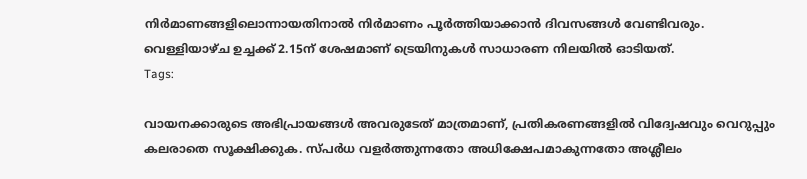നിർമാണങ്ങളിലൊന്നായതിനാല്‍ നിർമാണം പൂര്‍ത്തിയാക്കാന്‍ ദിവസങ്ങള്‍ വേണ്ടിവരും. വെള്ളിയാഴ്ച ഉച്ചക്ക് 2.15ന് ശേഷമാണ് ട്രെയിനുകള്‍ സാധാരണ നിലയിൽ ഓടിയത്.
Tags:

വായനക്കാരുടെ അഭിപ്രായങ്ങള്‍ അവരുടേത് മാത്രമാണ്, പ്രതികരണങ്ങളിൽ വിദ്വേഷവും വെറുപ്പും കലരാതെ സൂക്ഷിക്കുക. സ്പർധ വളർത്തുന്നതോ അധിക്ഷേപമാകുന്നതോ അശ്ലീലം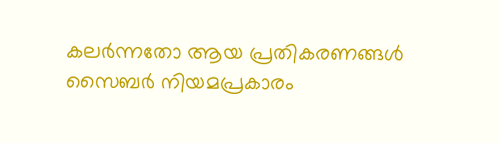കലർന്നതോ ആയ പ്രതികരണങ്ങൾ സൈബർ നിയമപ്രകാരം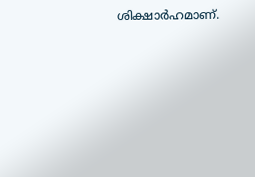ശിക്ഷാർഹമാണ്.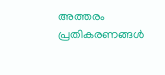അത്തരം പ്രതികരണങ്ങൾ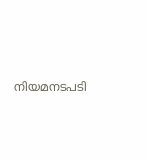നിയമനടപടി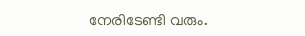നേരിടേണ്ടി വരും.